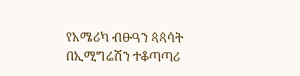የአሜሪካ ብፁዓን ጳጳሳት በኢሚግሬሽን ተቆጣጣሪ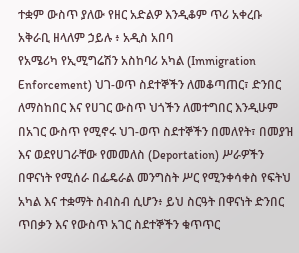ተቋም ውስጥ ያለው የዘር አድልዎ እንዲቆም ጥሪ አቀረቡ
አቅራቢ ዘላለም ኃይሉ ፥ አዲስ አበባ
የአሜሪካ የኢሚግሬሽን አስከባሪ አካል (Immigration Enforcement) ህገ-ወጥ ስደተኞችን ለመቆጣጠር፣ ድንበር ለማስከበር እና የሀገር ውስጥ ህጎችን ለመተግበር እንዲሁም በአገር ውስጥ የሚኖሩ ህገ-ወጥ ስደተኞችን በመለየት፣ በመያዝ እና ወደየሀገራቸው የመመለስ (Deportation) ሥራዎችን በዋናነት የሚሰራ በፌዴራል መንግስት ሥር የሚንቀሳቀስ የፍትህ አካል እና ተቋማት ስብስብ ሲሆን፥ ይህ ስርዓት በዋናነት ድንበር ጥበቃን እና የውስጥ አገር ስደተኞችን ቁጥጥር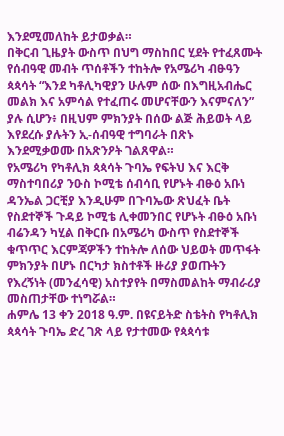እንደሚመለከት ይታወቃል።
በቅርብ ጊዜያት ውስጥ በህግ ማስከበር ሂደት የተፈጸሙት የሰብዓዊ መብት ጥሰቶችን ተከትሎ የአሜሪካ ብፁዓን ጳጳሳት “እንደ ካቶሊካዊያን ሁሉም ሰው በእግዚአብሔር መልክ እና አምሳል የተፈጠሩ መሆናቸውን እናምናለን” ያሉ ሲሆን፥ በዚህም ምክንያት በሰው ልጅ ሕይወት ላይ እየደረሱ ያሉትን ኢ-ሰብዓዊ ተግባራት በጽኑ እንደሚቃወሙ በአጽንዖት ገልጸዋል።
የአሜሪካ የካቶሊክ ጳጳሳት ጉባኤ የፍትህ እና እርቅ ማስተባበሪያ ንዑስ ኮሚቴ ሰብሳቢ የሆኑት ብፁዕ አቡነ ዳንኤል ጋርቺያ እንዲሁም በጉባኤው ጽህፈት ቤት የስደተኞች ጉዳይ ኮሚቴ ሊቀመንበር የሆኑት ብፁዕ አቡነ ብሬንዳን ካሂል በቅርቡ በአሜሪካ ውስጥ የስደተኞች ቁጥጥር እርምጃዎችን ተከትሎ ለሰው ህይወት መጥፋት ምክንያት በሆኑ በርካታ ክስተቶች ዙሪያ ያወጡትን የእረኝነት (መንፈሳዊ) አስተያየት በማስመልከት ማብራሪያ መስጠታቸው ተነግሯል።
ሐምሌ 13 ቀን 2018 ዓ.ም. በዩናይትድ ስቴትስ የካቶሊክ ጳጳሳት ጉባኤ ድረ ገጽ ላይ የታተመው የጳጳሳቱ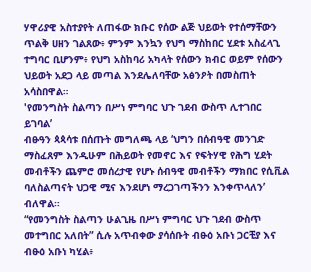ሃዋሪያዊ አስተያየት ለጠፋው ክቡር የሰው ልጅ ህይወት የተሰማቸውን ጥልቅ ሀዘን ገልጸው፥ ምንም እንኳን የህግ ማስከበር ሂደቱ አስፈላጊ ተግባር ቢሆንም፥ የህግ አስከባሪ አካላት የሰውን ክብር ወይም የሰውን ህይወት አደጋ ላይ መጣል እንደሌለባቸው አፅንዖት በመስጠት አሳስበዋል።
'የመንግስት ስልጣን በሥነ ምግባር ህጉ ገደብ ውስጥ ሊተገበር ይገባል’
ብፁዓን ጳጳሳቱ በሰጡት መግለጫ ላይ ‘ህግን በሰብዓዊ መንገድ ማስፈጸም እንዲሁም በሕይወት የመኖር እና የፍትሃዊ የሕግ ሂደት መብቶችን ጨምሮ መሰረታዊ የሆኑ ሰብዓዊ መብቶችን ማክበር የሲቪል ባለስልጣናት ህጋዊ ሚና እንደሆነ ማረጋገጣችንን እንቀጥላለን’ ብለዋል።
“የመንግስት ስልጣን ሁልጊዜ በሥነ ምግባር ህጉ ገደብ ውስጥ መተግበር አለበት” ሲሉ አጥብቀው ያሳሰቡት ብፁዕ አቡነ ጋርቺያ እና ብፁዕ አቡነ ካሂል፥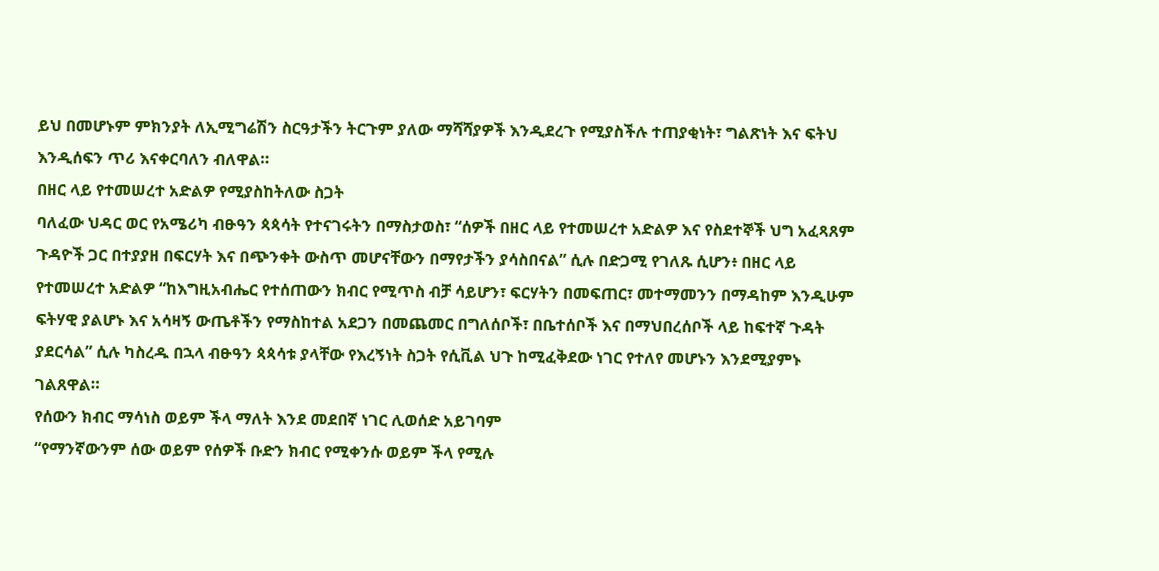ይህ በመሆኑም ምክንያት ለኢሚግሬሽን ስርዓታችን ትርጉም ያለው ማሻሻያዎች እንዲደረጉ የሚያስችሉ ተጠያቂነት፣ ግልጽነት እና ፍትህ እንዲሰፍን ጥሪ እናቀርባለን ብለዋል።
በዘር ላይ የተመሠረተ አድልዎ የሚያስከትለው ስጋት
ባለፈው ህዳር ወር የአሜሪካ ብፁዓን ጳጳሳት የተናገሩትን በማስታወስ፣ “ሰዎች በዘር ላይ የተመሠረተ አድልዎ እና የስደተኞች ህግ አፈጻጸም ጉዳዮች ጋር በተያያዘ በፍርሃት እና በጭንቀት ውስጥ መሆናቸውን በማየታችን ያሳስበናል” ሲሉ በድጋሚ የገለጹ ሲሆን፥ በዘር ላይ የተመሠረተ አድልዎ “ከእግዚአብሔር የተሰጠውን ክብር የሚጥስ ብቻ ሳይሆን፣ ፍርሃትን በመፍጠር፣ መተማመንን በማዳከም እንዲሁም ፍትሃዊ ያልሆኑ እና አሳዛኝ ውጤቶችን የማስከተል አደጋን በመጨመር በግለሰቦች፣ በቤተሰቦች እና በማህበረሰቦች ላይ ከፍተኛ ጉዳት ያደርሳል” ሲሉ ካስረዱ በኋላ ብፁዓን ጳጳሳቱ ያላቸው የእረኝነት ስጋት የሲቪል ህጉ ከሚፈቅደው ነገር የተለየ መሆኑን እንደሚያምኑ ገልጸዋል።
የሰውን ክብር ማሳነስ ወይም ችላ ማለት እንደ መደበኛ ነገር ሊወሰድ አይገባም
“የማንኛውንም ሰው ወይም የሰዎች ቡድን ክብር የሚቀንሱ ወይም ችላ የሚሉ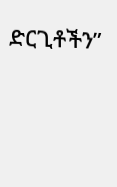ድርጊቶችን”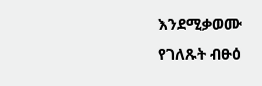እንደሚቃወሙ የገለጹት ብፁዕ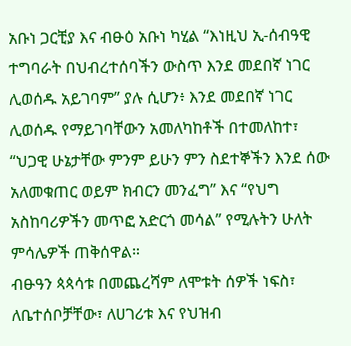አቡነ ጋርቺያ እና ብፁዕ አቡነ ካሂል “እነዚህ ኢ-ሰብዓዊ ተግባራት በህብረተሰባችን ውስጥ እንደ መደበኛ ነገር ሊወሰዱ አይገባም” ያሉ ሲሆን፥ እንደ መደበኛ ነገር ሊወሰዱ የማይገባቸውን አመለካከቶች በተመለከተ፣ “ህጋዊ ሁኔታቸው ምንም ይሁን ምን ስደተኞችን እንደ ሰው አለመቁጠር ወይም ክብርን መንፈግ” እና “የህግ አስከባሪዎችን መጥፎ አድርጎ መሳል” የሚሉትን ሁለት ምሳሌዎች ጠቅሰዋል።
ብፁዓን ጳጳሳቱ በመጨረሻም ለሞቱት ሰዎች ነፍስ፣ ለቤተሰቦቻቸው፣ ለሀገሪቱ እና የህዝብ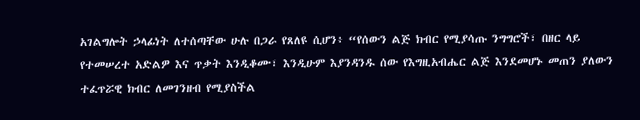አገልግሎት ኃላፊነት ለተሰጣቸው ሁሉ በጋራ የጸለዩ ሲሆን፥ “የሰውን ልጅ ክብር የሚያሳጡ ንግግሮች፣ በዘር ላይ የተመሠረተ አድልዎ እና ጥቃት እንዲቆሙ፣ እንዲሁም እያንዳንዱ ሰው የእግዚአብሔር ልጅ እንደመሆኑ መጠን ያለውን ተፈጥሯዊ ክብር ለመገንዘብ የሚያስችል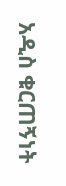አዲስ ቁርጠኝነት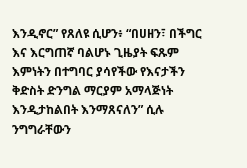እንዲኖር” የጸለዩ ሲሆን፥ “በሀዘን፣ በችግር እና እርግጠኛ ባልሆኑ ጊዜያት ፍጹም እምነትን በተግባር ያሳየችው የእናታችን ቅድስት ድንግል ማርያም አማላጅነት እንዲታከልበት እንማጸናለን” ሲሉ ንግግራቸውን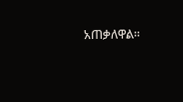አጠቃለዋል።